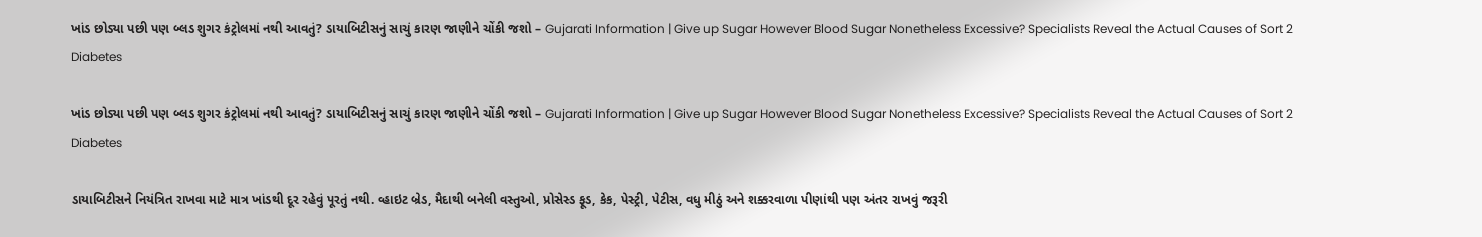ખાંડ છોડ્યા પછી પણ બ્લડ શુગર કંટ્રોલમાં નથી આવતું? ડાયાબિટીસનું સાચું કારણ જાણીને ચોંકી જશો – Gujarati Information | Give up Sugar However Blood Sugar Nonetheless Excessive? Specialists Reveal the Actual Causes of Sort 2 Diabetes

ખાંડ છોડ્યા પછી પણ બ્લડ શુગર કંટ્રોલમાં નથી આવતું? ડાયાબિટીસનું સાચું કારણ જાણીને ચોંકી જશો – Gujarati Information | Give up Sugar However Blood Sugar Nonetheless Excessive? Specialists Reveal the Actual Causes of Sort 2 Diabetes

ડાયાબિટીસને નિયંત્રિત રાખવા માટે માત્ર ખાંડથી દૂર રહેવું પૂરતું નથી. વ્હાઇટ બ્રેડ, મૈદાથી બનેલી વસ્તુઓ, પ્રોસેસ્ડ ફૂડ, કેક, પેસ્ટ્રી, પેટીસ, વધુ મીઠું અને શક્કરવાળા પીણાંથી પણ અંતર રાખવું જરૂરી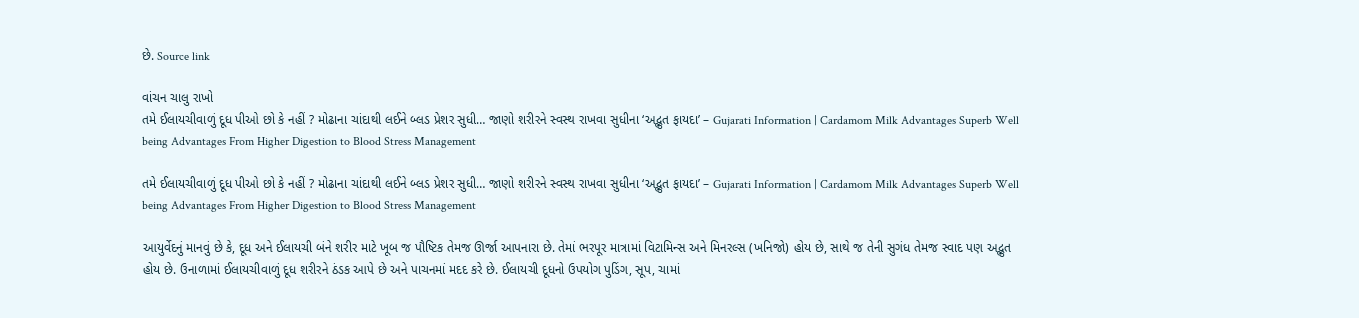છે. Source link

વાંચન ચાલુ રાખો
તમે ઈલાયચીવાળું દૂધ પીઓ છો કે નહીં ? મોઢાના ચાંદાથી લઈને બ્લડ પ્રેશર સુધી… જાણો શરીરને સ્વસ્થ રાખવા સુધીના ‘અદ્ભુત ફાયદા’ – Gujarati Information | Cardamom Milk Advantages Superb Well being Advantages From Higher Digestion to Blood Stress Management

તમે ઈલાયચીવાળું દૂધ પીઓ છો કે નહીં ? મોઢાના ચાંદાથી લઈને બ્લડ પ્રેશર સુધી… જાણો શરીરને સ્વસ્થ રાખવા સુધીના ‘અદ્ભુત ફાયદા’ – Gujarati Information | Cardamom Milk Advantages Superb Well being Advantages From Higher Digestion to Blood Stress Management

આયુર્વેદનું માનવું છે કે, દૂધ અને ઈલાયચી બંને શરીર માટે ખૂબ જ પૌષ્ટિક તેમજ ઊર્જા આપનારા છે. તેમાં ભરપૂર માત્રામાં વિટામિન્સ અને મિનરલ્સ (ખનિજો) હોય છે, સાથે જ તેની સુગંધ તેમજ સ્વાદ પણ અદ્ભુત હોય છે. ઉનાળામાં ઈલાયચીવાળું દૂધ શરીરને ઠંડક આપે છે અને પાચનમાં મદદ કરે છે. ઈલાયચી દૂધનો ઉપયોગ પુડિંગ, સૂપ, ચામાં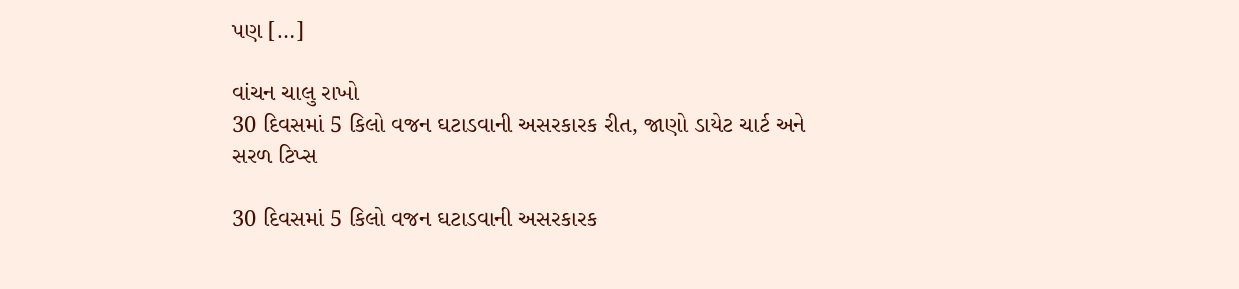પણ […]

વાંચન ચાલુ રાખો
30 દિવસમાં 5 કિલો વજન ઘટાડવાની અસરકારક રીત, જાણો ડાયેટ ચાર્ટ અને સરળ ટિપ્સ

30 દિવસમાં 5 કિલો વજન ઘટાડવાની અસરકારક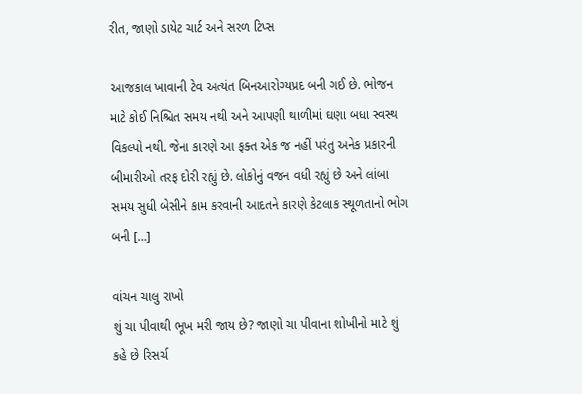રીત, જાણો ડાયેટ ચાર્ટ અને સરળ ટિપ્સ

આજકાલ ખાવાની ટેવ અત્યંત બિનઆરોગ્યપ્રદ બની ગઈ છે. ભોજન માટે કોઈ નિશ્ચિત સમય નથી અને આપણી થાળીમાં ઘણા બધા સ્વસ્થ વિકલ્પો નથી. જેના કારણે આ ફક્ત એક જ નહીં પરંતુ અનેક પ્રકારની બીમારીઓ તરફ દોરી રહ્યું છે. લોકોનું વજન વધી રહ્યું છે અને લાંબા સમય સુધી બેસીને કામ કરવાની આદતને કારણે કેટલાક સ્થૂળતાનો ભોગ બની […]

વાંચન ચાલુ રાખો
શું ચા પીવાથી ભૂખ મરી જાય છે? જાણો ચા પીવાના શોખીનો માટે શું કહે છે રિસર્ચ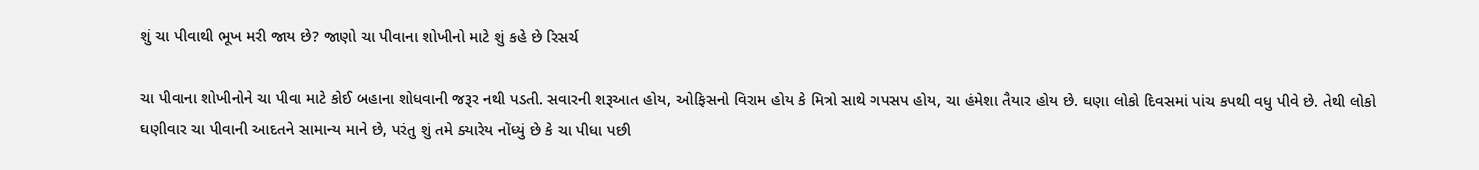શું ચા પીવાથી ભૂખ મરી જાય છે? જાણો ચા પીવાના શોખીનો માટે શું કહે છે રિસર્ચ

ચા પીવાના શોખીનોને ચા પીવા માટે કોઈ બહાના શોધવાની જરૂર નથી પડતી. સવારની શરૂઆત હોય, ઓફિસનો વિરામ હોય કે મિત્રો સાથે ગપસપ હોય, ચા હંમેશા તૈયાર હોય છે. ઘણા લોકો દિવસમાં પાંચ કપથી વધુ પીવે છે. તેથી લોકો ઘણીવાર ચા પીવાની આદતને સામાન્ય માને છે, પરંતુ શું તમે ક્યારેય નોંધ્યું છે કે ચા પીધા પછી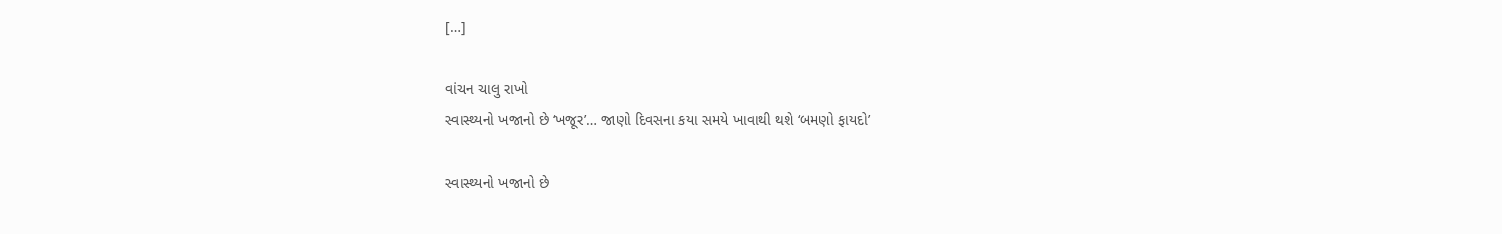[…]

વાંચન ચાલુ રાખો
સ્વાસ્થ્યનો ખજાનો છે ‘ખજૂર’… જાણો દિવસના કયા સમયે ખાવાથી થશે ‘બમણો ફાયદો’

સ્વાસ્થ્યનો ખજાનો છે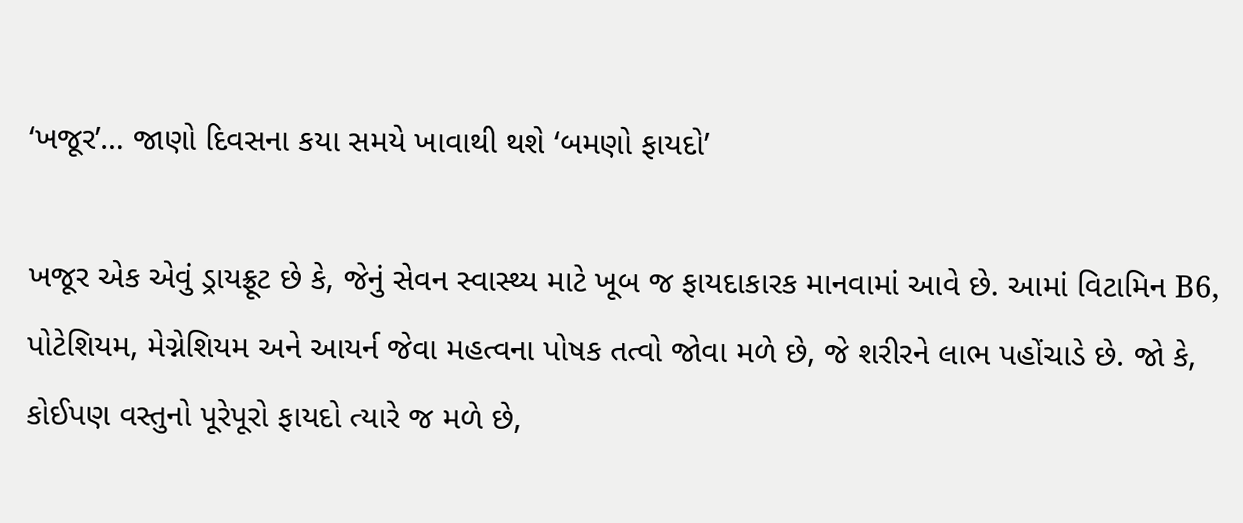‘ખજૂર’… જાણો દિવસના કયા સમયે ખાવાથી થશે ‘બમણો ફાયદો’

ખજૂર એક એવું ડ્રાયફ્રૂટ છે કે, જેનું સેવન સ્વાસ્થ્ય માટે ખૂબ જ ફાયદાકારક માનવામાં આવે છે. આમાં વિટામિન B6, પોટેશિયમ, મેગ્નેશિયમ અને આયર્ન જેવા મહત્વના પોષક તત્વો જોવા મળે છે, જે શરીરને લાભ પહોંચાડે છે. જો કે, કોઈપણ વસ્તુનો પૂરેપૂરો ફાયદો ત્યારે જ મળે છે,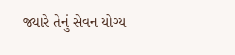જ્યારે તેનું સેવન યોગ્ય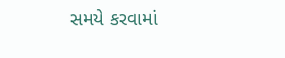સમયે કરવામાં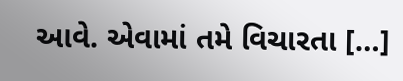આવે. એવામાં તમે વિચારતા […]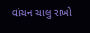વાંચન ચાલુ રાખો